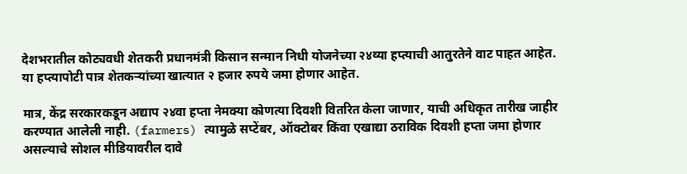देशभरातील कोट्यवधी शेतकरी प्रधानमंत्री किसान सन्मान निधी योजनेच्या २४व्या हप्त्याची आतुरतेने वाट पाहत आहेत. या हप्त्यापोटी पात्र शेतकऱ्यांच्या खात्यात २ हजार रुपये जमा होणार आहेत.

मात्र, केंद्र सरकारकडून अद्याप २४वा हप्ता नेमक्या कोणत्या दिवशी वितरित केला जाणार, याची अधिकृत तारीख जाहीर करण्यात आलेली नाही. (farmers) त्यामुळे सप्टेंबर, ऑक्टोबर किंवा एखाद्या ठराविक दिवशी हप्ता जमा होणार असल्याचे सोशल मीडियावरील दावे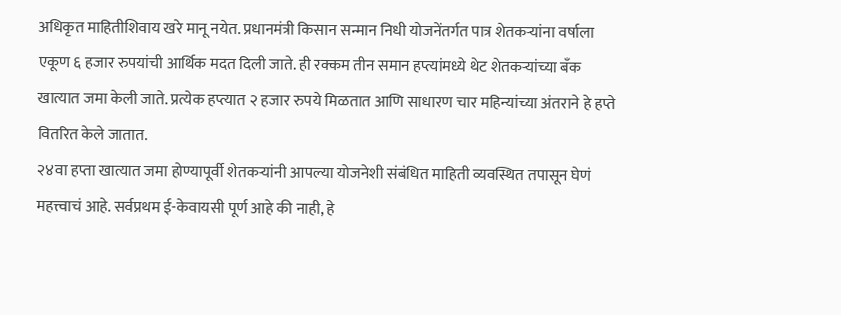अधिकृत माहितीशिवाय खरे मानू नयेत. प्रधानमंत्री किसान सन्मान निधी योजनेंतर्गत पात्र शेतकऱ्यांना वर्षाला एकूण ६ हजार रुपयांची आर्थिक मदत दिली जाते. ही रक्कम तीन समान हप्त्यांमध्ये थेट शेतकऱ्यांच्या बँक खात्यात जमा केली जाते. प्रत्येक हप्त्यात २ हजार रुपये मिळतात आणि साधारण चार महिन्यांच्या अंतराने हे हप्ते वितरित केले जातात.
२४वा हप्ता खात्यात जमा होण्यापूर्वी शेतकऱ्यांनी आपल्या योजनेशी संबंधित माहिती व्यवस्थित तपासून घेणं महत्त्वाचं आहे. सर्वप्रथम ई-केवायसी पूर्ण आहे की नाही, हे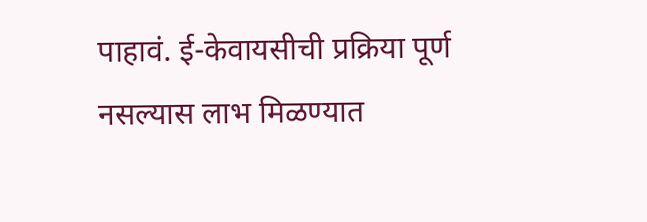पाहावं. ई-केवायसीची प्रक्रिया पूर्ण नसल्यास लाभ मिळण्यात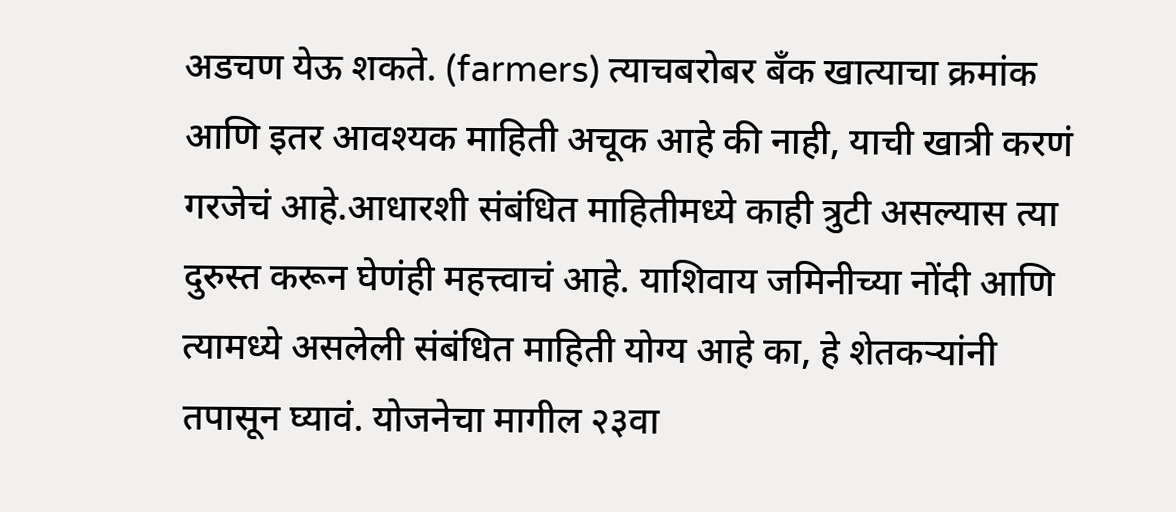अडचण येऊ शकते. (farmers) त्याचबरोबर बँक खात्याचा क्रमांक आणि इतर आवश्यक माहिती अचूक आहे की नाही, याची खात्री करणं गरजेचं आहे.आधारशी संबंधित माहितीमध्ये काही त्रुटी असल्यास त्या दुरुस्त करून घेणंही महत्त्वाचं आहे. याशिवाय जमिनीच्या नोंदी आणि त्यामध्ये असलेली संबंधित माहिती योग्य आहे का, हे शेतकऱ्यांनी तपासून घ्यावं. योजनेचा मागील २३वा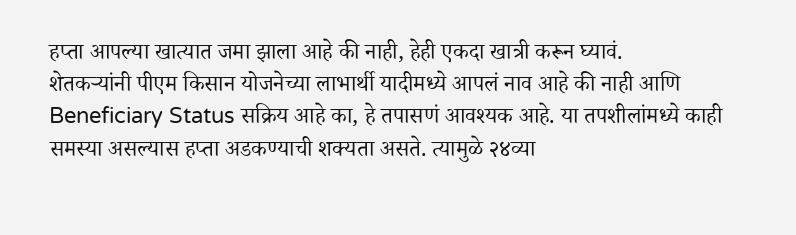हप्ता आपल्या खात्यात जमा झाला आहे की नाही, हेही एकदा खात्री करून घ्यावं.
शेतकऱ्यांनी पीएम किसान योजनेच्या लाभार्थी यादीमध्ये आपलं नाव आहे की नाही आणि Beneficiary Status सक्रिय आहे का, हे तपासणं आवश्यक आहे. या तपशीलांमध्ये काही समस्या असल्यास हप्ता अडकण्याची शक्यता असते. त्यामुळे २४व्या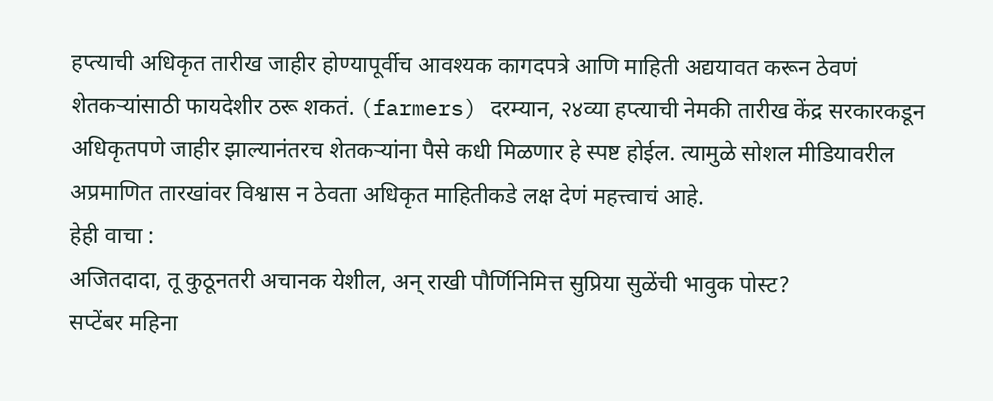हप्त्याची अधिकृत तारीख जाहीर होण्यापूर्वीच आवश्यक कागदपत्रे आणि माहिती अद्ययावत करून ठेवणं शेतकऱ्यांसाठी फायदेशीर ठरू शकतं. (farmers) दरम्यान, २४व्या हप्त्याची नेमकी तारीख केंद्र सरकारकडून अधिकृतपणे जाहीर झाल्यानंतरच शेतकऱ्यांना पैसे कधी मिळणार हे स्पष्ट होईल. त्यामुळे सोशल मीडियावरील अप्रमाणित तारखांवर विश्वास न ठेवता अधिकृत माहितीकडे लक्ष देणं महत्त्वाचं आहे.
हेही वाचा :
अजितदादा, तू कुठूनतरी अचानक येशील, अन् राखी पौर्णिनिमित्त सुप्रिया सुळेंची भावुक पोस्ट?
सप्टेंबर महिना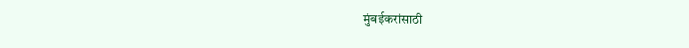मुंबईकरांसाठी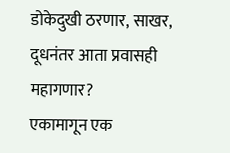डोकेदुखी ठरणार, साखर, दूधनंतर आता प्रवासही महागणार?
एकामागून एक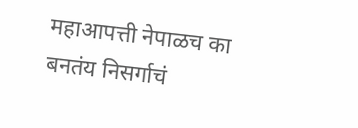महाआपत्ती नेपाळच का बनतंय निसर्गाचं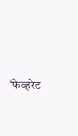‘फेव्हरेट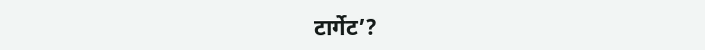टार्गेट’?